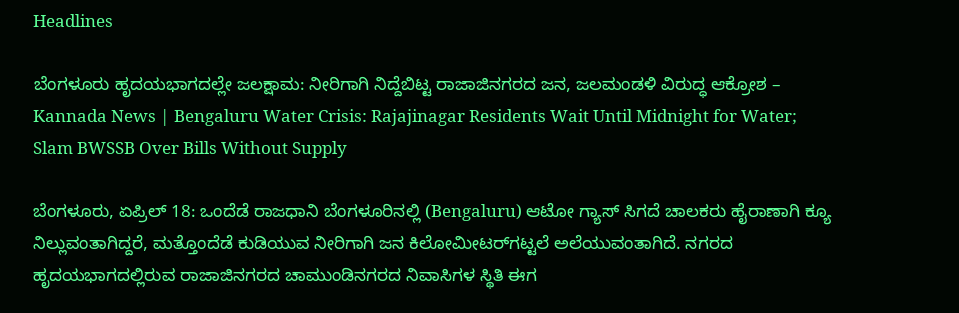Headlines

ಬೆಂಗಳೂರು ಹೃದಯಭಾಗದಲ್ಲೇ ಜಲಕ್ಷಾಮ: ನೀರಿಗಾಗಿ ನಿದ್ದೆಬಿಟ್ಟ ರಾಜಾಜಿನಗರದ ಜನ, ಜಲಮಂಡಳಿ ವಿರುದ್ಧ ಆಕ್ರೋಶ – Kannada News | Bengaluru Water Crisis: Rajajinagar Residents Wait Until Midnight for Water; Slam BWSSB Over Bills Without Supply

ಬೆಂಗಳೂರು, ಏಪ್ರಿಲ್ 18: ಒಂದೆಡೆ ರಾಜಧಾನಿ ಬೆಂಗಳೂರಿನಲ್ಲಿ (Bengaluru) ಆಟೋ ಗ್ಯಾಸ್ ಸಿಗದೆ ಚಾಲಕರು ಹೈರಾಣಾಗಿ ಕ್ಯೂ ನಿಲ್ಲುವಂತಾಗಿದ್ದರೆ, ಮತ್ತೊಂದೆಡೆ ಕುಡಿಯುವ ನೀರಿಗಾಗಿ ಜನ ಕಿಲೋಮೀಟರ್‌ಗಟ್ಟಲೆ ಅಲೆಯುವಂತಾಗಿದೆ. ನಗರದ ಹೃದಯಭಾಗದಲ್ಲಿರುವ ರಾಜಾಜಿನಗರದ ಚಾಮುಂಡಿನಗರದ ನಿವಾಸಿಗಳ ಸ್ಥಿತಿ ಈಗ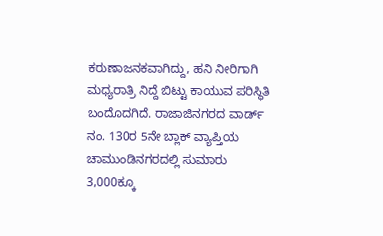ಕರುಣಾಜನಕವಾಗಿದ್ದು, ಹನಿ ನೀರಿಗಾಗಿ ಮಧ್ಯರಾತ್ರಿ ನಿದ್ದೆ ಬಿಟ್ಟು ಕಾಯುವ ಪರಿಸ್ಥಿತಿ ಬಂದೊದಗಿದೆ. ರಾಜಾಜಿನಗರದ ವಾರ್ಡ್ ನಂ. 130ರ 5ನೇ ಬ್ಲಾಕ್ ವ್ಯಾಪ್ತಿಯ ಚಾಮುಂಡಿನಗರದಲ್ಲಿ ಸುಮಾರು 3,000ಕ್ಕೂ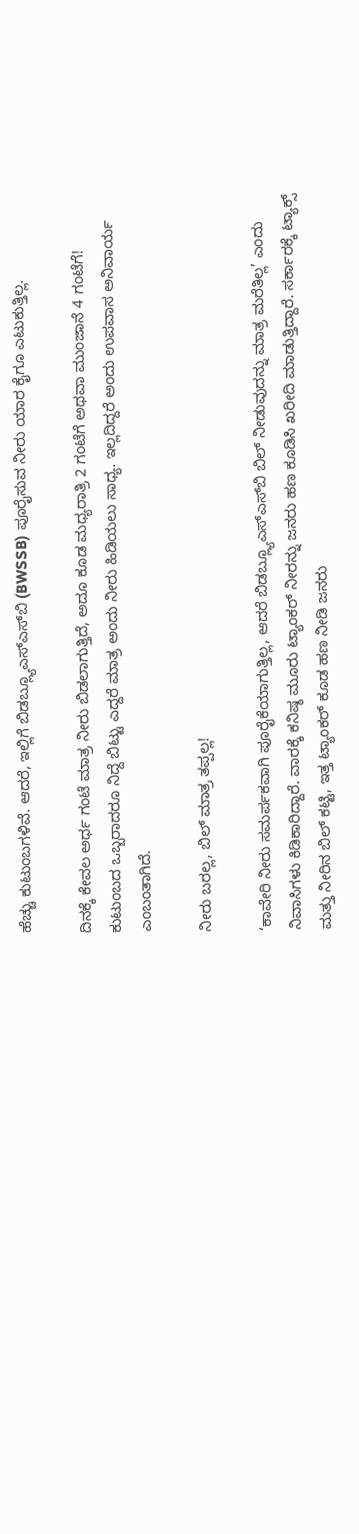ಹೆಚ್ಚು ಕುಟುಂಬಗಳಿವೆ. ಆದರೆ, ಇಲ್ಲಿಗೆ ಬಿಡಬ್ಲ್ಯೂಎಸ್‌ಎಸ್‌ಬಿ (BWSSB) ಪೂರೈಸುವ ನೀರು ಯಾರ ಕೈಗೂ ಎಟುಕುತ್ತಿಲ್ಲ.

ದಿನಕ್ಕೆ ಕೇವಲ ಅರ್ಧ ಗಂಟೆ ಮಾತ್ರ ನೀರು ಬಿಡಲಾಗುತ್ತಿದೆ, ಅದೂ ಕೂಡ ಮಧ್ಯರಾತ್ರಿ 2 ಗಂಟೆಗೆ ಅಥವಾ ಮುಂಜಾನೆ 4 ಗಂಟೆಗೆ! ಕುಟುಂಬದ ಒಬ್ಬರಾದರೂ ನಿದ್ದೆ ಬಿಟ್ಟು ಎದ್ದರೆ ಮಾತ್ರ ಅಂದು ನೀರು ಹಿಡಿಯಲು ಸಾಧ್ಯ. ಇಲ್ಲದಿದ್ದರೆ ಅಂದು ಉಪವಾಸ ಅನಿವಾರ್ಯ ಎಂಬಂತಾಗಿದೆ.

ನೀರು ಬರಲ್ಲ, ಬಿಲ್ ಮಾತ್ರ ತಪ್ಪಲ್ಲ!

‘ಕಾವೇರಿ ನೀರು ಸಮರ್ಪಕವಾಗಿ ಪೂರೈಕೆಯಾಗುತ್ತಿಲ್ಲ, ಆದರೆ ಬಿಡಬ್ಲ್ಯೂಎಸ್‌ಎಸ್‌ಬಿ ಬಿಲ್ ನೀಡುವುದನ್ನು ಮಾತ್ರ ಮರೆತಿಲ್ಲ’ ಎಂದು ನಿವಾಸಿಗಳು ಕಿಡಿಕಾರಿದ್ದಾರೆ. ವಾರಕ್ಕೆ ಕನಿಷ್ಠ ಮೂರು ಟ್ಯಾಂಕರ್ ನೀರನ್ನು ಜನರು ಹಣ ಕೂಡಿಸಿ ಖರೀದಿ ಮಾಡುತ್ತಿದ್ದಾರೆ. ಸರ್ಕಾರಕ್ಕೆ ಟ್ಯಾಕ್ಸ್ ಮತ್ತು ನೀರಿನ ಬಿಲ್ ಕಟ್ಟಿ, ಇತ್ತ ಟ್ಯಾಂಕರ್ ಕೂಡ ಹಣ ನೀಡಿ ಜನರು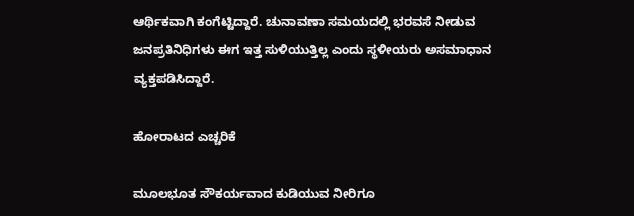ಆರ್ಥಿಕವಾಗಿ ಕಂಗೆಟ್ಟಿದ್ದಾರೆ. ಚುನಾವಣಾ ಸಮಯದಲ್ಲಿ ಭರವಸೆ ನೀಡುವ ಜನಪ್ರತಿನಿಧಿಗಳು ಈಗ ಇತ್ತ ಸುಳಿಯುತ್ತಿಲ್ಲ ಎಂದು ಸ್ಥಳೀಯರು ಅಸಮಾಧಾನ ವ್ಯಕ್ತಪಡಿಸಿದ್ದಾರೆ.

ಹೋರಾಟದ ಎಚ್ಚರಿಕೆ

ಮೂಲಭೂತ ಸೌಕರ್ಯವಾದ ಕುಡಿಯುವ ನೀರಿಗೂ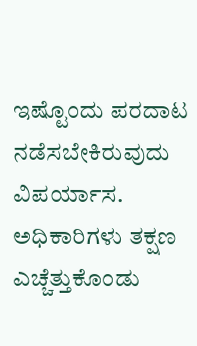ಇಷ್ಟೊಂದು ಪರದಾಟ ನಡೆಸಬೇಕಿರುವುದು ವಿಪರ್ಯಾಸ. ಅಧಿಕಾರಿಗಳು ತಕ್ಷಣ ಎಚ್ಚೆತ್ತುಕೊಂಡು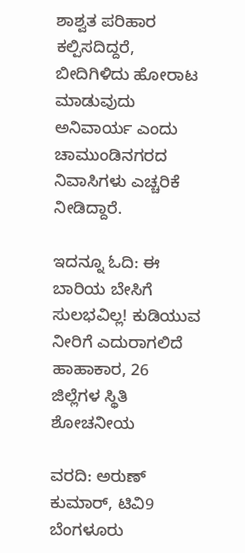ಶಾಶ್ವತ ಪರಿಹಾರ ಕಲ್ಪಿಸದಿದ್ದರೆ, ಬೀದಿಗಿಳಿದು ಹೋರಾಟ ಮಾಡುವುದು ಅನಿವಾರ್ಯ ಎಂದು ಚಾಮುಂಡಿನಗರದ ನಿವಾಸಿಗಳು ಎಚ್ಚರಿಕೆ ನೀಡಿದ್ದಾರೆ.

ಇದನ್ನೂ ಓದಿ: ಈ ಬಾರಿಯ ಬೇಸಿಗೆ ಸುಲಭವಿಲ್ಲ! ಕುಡಿಯುವ ನೀರಿಗೆ ಎದುರಾಗಲಿದೆ ಹಾಹಾಕಾರ, 26 ಜಿಲ್ಲೆಗಳ ಸ್ಥಿತಿ ಶೋಚನೀಯ

ವರದಿ: ಅರುಣ್ ಕುಮಾರ್, ಟಿವಿ9 ಬೆಂಗಳೂರು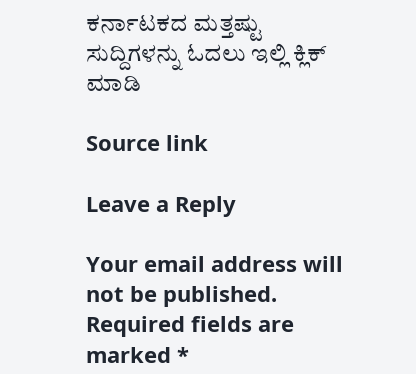ಕರ್ನಾಟಕದ ಮತ್ತಷ್ಟು ಸುದ್ದಿಗಳನ್ನು ಓದಲು ಇಲ್ಲಿ ಕ್ಲಿಕ್ ಮಾಡಿ

Source link

Leave a Reply

Your email address will not be published. Required fields are marked *